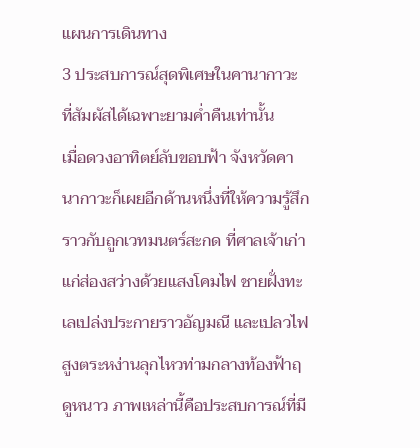แผนการเดินทาง
3 ประสบการณ์สุดพิเศษในคานากาวะ ที่สัมผัสได้เฉพาะยามค่ำคืนเท่านั้น
เมื่อดวงอาทิตย์ลับขอบฟ้า จังหวัดคานากาวะก็เผยอีกด้านหนึ่งที่ให้ความรู้สึกราวกับถูกเวทมนตร์สะกด ที่ศาลเจ้าเก่าแก่ส่องสว่างด้วยแสงโคมไฟ ชายฝั่งทะเลเปล่งประกายราวอัญมณี และเปลวไฟสูงตระหง่านลุกไหวท่ามกลางท้องฟ้าฤดูหนาว ภาพเหล่านี้คือประสบการณ์ที่มี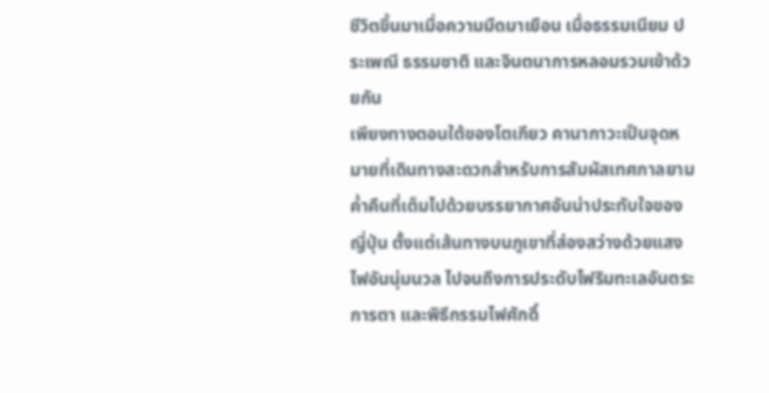ชีวิตขึ้นมาเมื่อความมืดมาเยือน เมื่อธรรมเนียม ประเพณี ธรรมชาติ และจินตนาการหลอมรวมเข้าด้วยกัน
เพียงทางตอนใต้ของโตเกียว คานากาวะเป็นจุดหมายที่เดินทางสะดวกสำหรับการสัมผัสเทศกาลยามค่ำคืนที่เต็มไปด้วยบรรยากาศอันน่าประทับใจของญี่ปุ่น ตั้งแต่เส้นทางบนภูเขาที่ส่องสว่างด้วยแสงไฟอันนุ่มนวล ไปจนถึงการประดับไฟริมทะเลอันตระการตา และพิธีกรรมไฟศักดิ์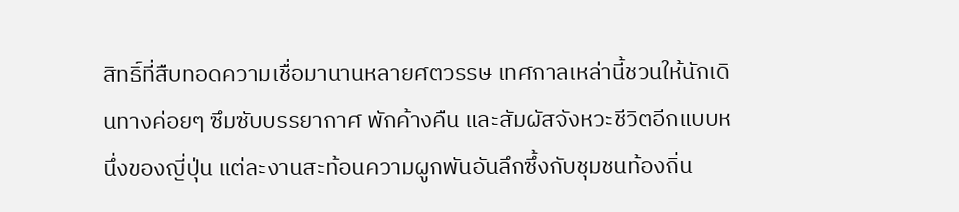สิทธิ์ที่สืบทอดความเชื่อมานานหลายศตวรรษ เทศกาลเหล่านี้ชวนให้นักเดินทางค่อยๆ ซึมซับบรรยากาศ พักค้างคืน และสัมผัสจังหวะชีวิตอีกแบบหนึ่งของญี่ปุ่น แต่ละงานสะท้อนความผูกพันอันลึกซึ้งกับชุมชนท้องถิ่น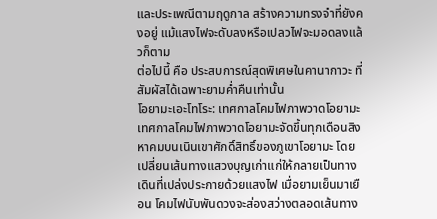และประเพณีตามฤดูกาล สร้างความทรงจำที่ยังคงอยู่ แม้แสงไฟจะดับลงหรือเปลวไฟจะมอดลงแล้วก็ตาม
ต่อไปนี้ คือ ประสบการณ์สุดพิเศษในคานากาวะ ที่สัมผัสได้เฉพาะยามค่ำคืนเท่านั้น
โอยามะเอะโทโระ: เทศกาลโคมไฟภาพวาดโอยามะ
เทศกาลโคมไฟภาพวาดโอยามะจัดขึ้นทุกเดือนสิงหาคมบนเนินเขาศักดิ์สิทธิ์ของภูเขาโอยามะ โดยเปลี่ยนเส้นทางแสวงบุญเก่าแก่ให้กลายเป็นทางเดินที่เปล่งประกายด้วยแสงไฟ เมื่อยามเย็นมาเยือน โคมไฟนับพันดวงจะส่องสว่างตลอดเส้นทาง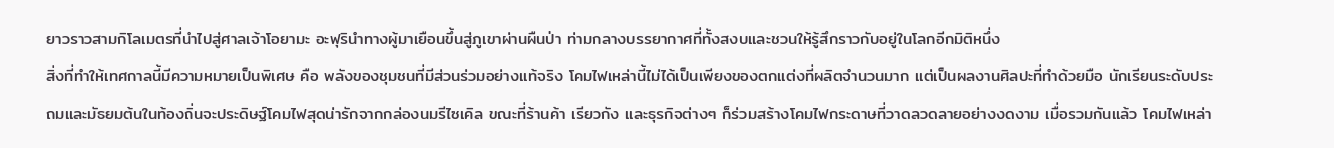ยาวราวสามกิโลเมตรที่นำไปสู่ศาลเจ้าโอยามะ อะฟุรินำทางผู้มาเยือนขึ้นสู่ภูเขาผ่านผืนป่า ท่ามกลางบรรยากาศที่ทั้งสงบและชวนให้รู้สึกราวกับอยู่ในโลกอีกมิติหนึ่ง
สิ่งที่ทำให้เทศกาลนี้มีความหมายเป็นพิเศษ คือ พลังของชุมชนที่มีส่วนร่วมอย่างแท้จริง โคมไฟเหล่านี้ไม่ได้เป็นเพียงของตกแต่งที่ผลิตจำนวนมาก แต่เป็นผลงานศิลปะที่ทำด้วยมือ นักเรียนระดับประถมและมัธยมต้นในท้องถิ่นจะประดิษฐ์โคมไฟสุดน่ารักจากกล่องนมรีไซเคิล ขณะที่ร้านค้า เรียวกัง และธุรกิจต่างๆ ก็ร่วมสร้างโคมไฟกระดาษที่วาดลวดลายอย่างงดงาม เมื่อรวมกันแล้ว โคมไฟเหล่า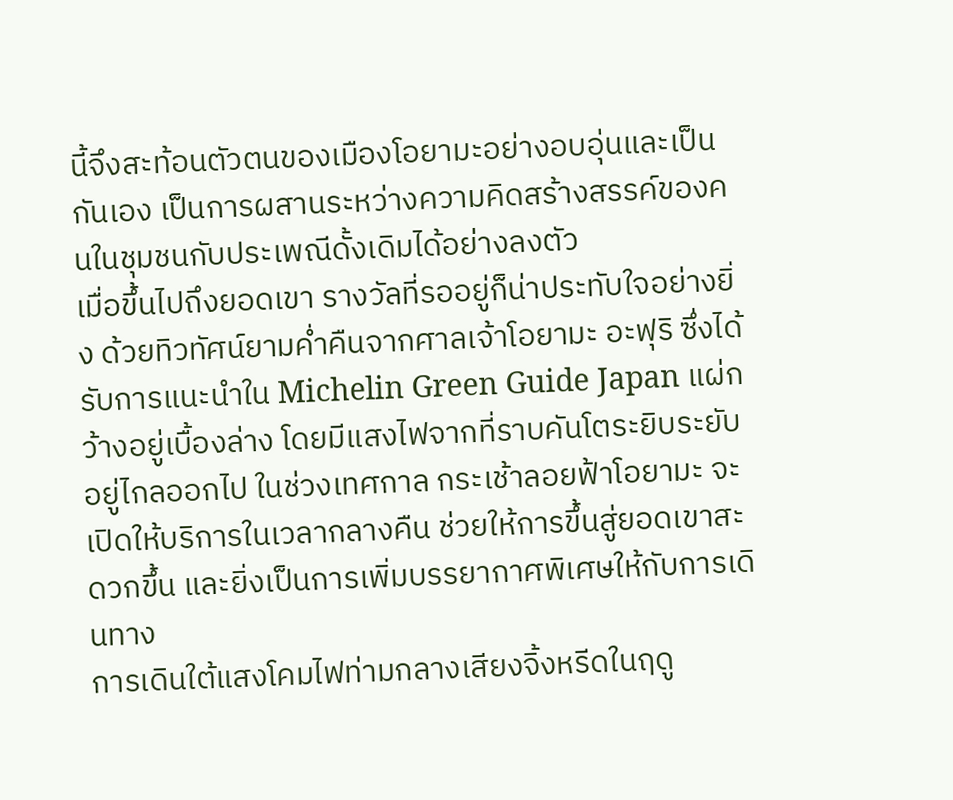นี้จึงสะท้อนตัวตนของเมืองโอยามะอย่างอบอุ่นและเป็นกันเอง เป็นการผสานระหว่างความคิดสร้างสรรค์ของคนในชุมชนกับประเพณีดั้งเดิมได้อย่างลงตัว
เมื่อขึ้นไปถึงยอดเขา รางวัลที่รออยู่ก็น่าประทับใจอย่างยิ่ง ด้วยทิวทัศน์ยามค่ำคืนจากศาลเจ้าโอยามะ อะฟุริ ซึ่งได้รับการแนะนำใน Michelin Green Guide Japan แผ่กว้างอยู่เบื้องล่าง โดยมีแสงไฟจากที่ราบคันโตระยิบระยับอยู่ไกลออกไป ในช่วงเทศกาล กระเช้าลอยฟ้าโอยามะ จะเปิดให้บริการในเวลากลางคืน ช่วยให้การขึ้นสู่ยอดเขาสะดวกขึ้น และยิ่งเป็นการเพิ่มบรรยากาศพิเศษให้กับการเดินทาง
การเดินใต้แสงโคมไฟท่ามกลางเสียงจิ้งหรีดในฤดู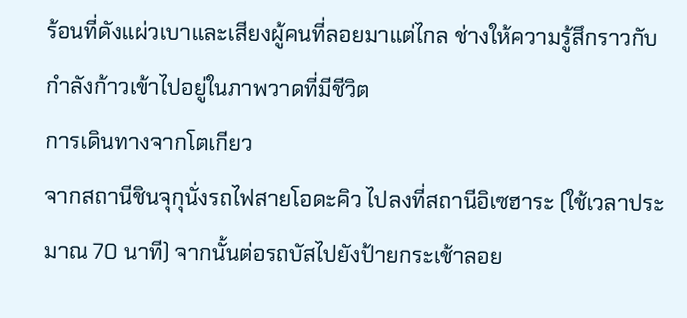ร้อนที่ดังแผ่วเบาและเสียงผู้คนที่ลอยมาแต่ไกล ช่างให้ความรู้สึกราวกับกำลังก้าวเข้าไปอยู่ในภาพวาดที่มีชีวิต
การเดินทางจากโตเกียว
จากสถานีชินจุกุนั่งรถไฟสายโอดะคิว ไปลงที่สถานีอิเซฮาระ (ใช้เวลาประมาณ 70 นาที) จากนั้นต่อรถบัสไปยังป้ายกระเช้าลอย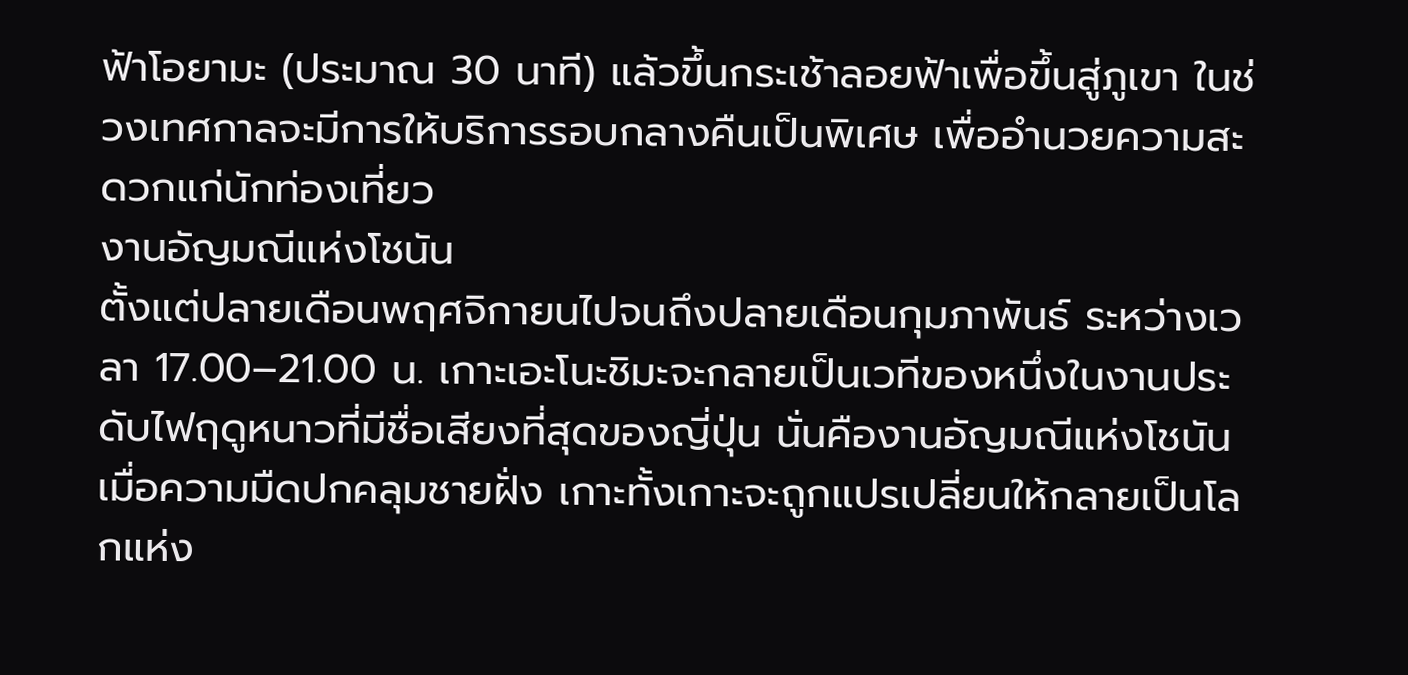ฟ้าโอยามะ (ประมาณ 30 นาที) แล้วขึ้นกระเช้าลอยฟ้าเพื่อขึ้นสู่ภูเขา ในช่วงเทศกาลจะมีการให้บริการรอบกลางคืนเป็นพิเศษ เพื่ออำนวยความสะดวกแก่นักท่องเที่ยว
งานอัญมณีแห่งโชนัน
ตั้งแต่ปลายเดือนพฤศจิกายนไปจนถึงปลายเดือนกุมภาพันธ์ ระหว่างเวลา 17.00–21.00 น. เกาะเอะโนะชิมะจะกลายเป็นเวทีของหนึ่งในงานประดับไฟฤดูหนาวที่มีชื่อเสียงที่สุดของญี่ปุ่น นั่นคืองานอัญมณีแห่งโชนัน เมื่อความมืดปกคลุมชายฝั่ง เกาะทั้งเกาะจะถูกแปรเปลี่ยนให้กลายเป็นโลกแห่ง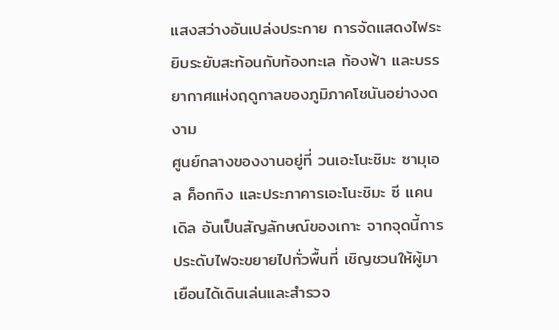แสงสว่างอันเปล่งประกาย การจัดแสดงไฟระยิบระยับสะท้อนกับท้องทะเล ท้องฟ้า และบรรยากาศแห่งฤดูกาลของภูมิภาคโชนันอย่างงดงาม
ศูนย์กลางของงานอยู่ที่ วนเอะโนะชิมะ ซามุเอล ค็อกกิง และประภาคารเอะโนะชิมะ ซี แคนเดิล อันเป็นสัญลักษณ์ของเกาะ จากจุดนี้การประดับไฟจะขยายไปทั่วพื้นที่ เชิญชวนให้ผู้มาเยือนได้เดินเล่นและสำรวจ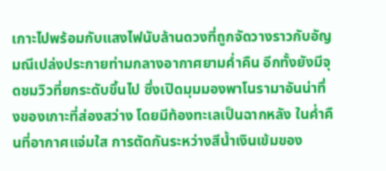เกาะไปพร้อมกับแสงไฟนับล้านดวงที่ถูกจัดวางราวกับอัญมณีเปล่งประกายท่ามกลางอากาศยามค่ำคืน อีกทั้งยังมีจุดชมวิวที่ยกระดับขึ้นไป ซึ่งเปิดมุมมองพาโนรามาอันน่าทึ่งของเกาะที่ส่องสว่าง โดยมีท้องทะเลเป็นฉากหลัง ในค่ำคืนที่อากาศแจ่มใส การตัดกันระหว่างสีน้ำเงินเข้มของ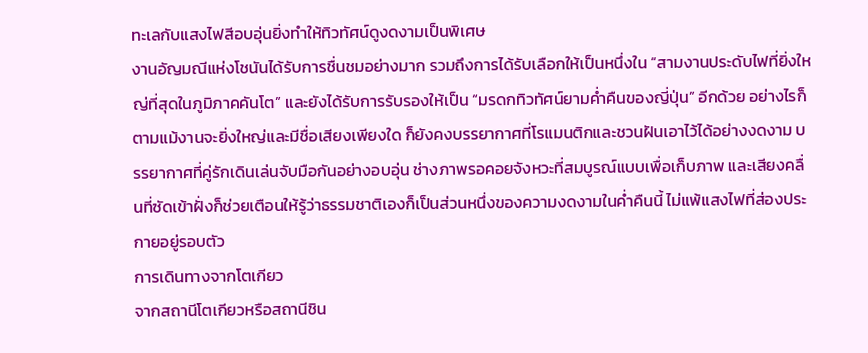ทะเลกับแสงไฟสีอบอุ่นยิ่งทำให้ทิวทัศน์ดูงดงามเป็นพิเศษ
งานอัญมณีแห่งโชนันได้รับการชื่นชมอย่างมาก รวมถึงการได้รับเลือกให้เป็นหนึ่งใน “สามงานประดับไฟที่ยิ่งใหญ่ที่สุดในภูมิภาคคันโต” และยังได้รับการรับรองให้เป็น “มรดกทิวทัศน์ยามค่ำคืนของญี่ปุ่น” อีกด้วย อย่างไรก็ตามแม้งานจะยิ่งใหญ่และมีชื่อเสียงเพียงใด ก็ยังคงบรรยากาศที่โรแมนติกและชวนฝันเอาไว้ได้อย่างงดงาม บรรยากาศที่คู่รักเดินเล่นจับมือกันอย่างอบอุ่น ช่างภาพรอคอยจังหวะที่สมบูรณ์แบบเพื่อเก็บภาพ และเสียงคลื่นที่ซัดเข้าฝั่งก็ช่วยเตือนให้รู้ว่าธรรมชาติเองก็เป็นส่วนหนึ่งของความงดงามในค่ำคืนนี้ ไม่แพ้แสงไฟที่ส่องประกายอยู่รอบตัว
การเดินทางจากโตเกียว
จากสถานีโตเกียวหรือสถานีชิน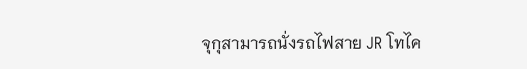จุกุสามารถนั่งรถไฟสาย JR โทไค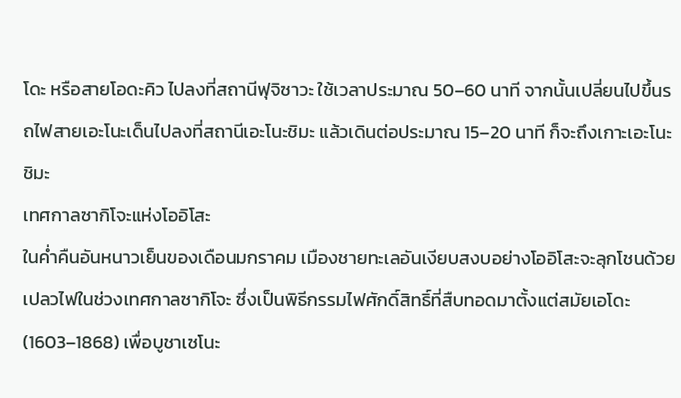โดะ หรือสายโอดะคิว ไปลงที่สถานีฟุจิซาวะ ใช้เวลาประมาณ 50–60 นาที จากนั้นเปลี่ยนไปขึ้นรถไฟสายเอะโนะเด็นไปลงที่สถานีเอะโนะชิมะ แล้วเดินต่อประมาณ 15–20 นาที ก็จะถึงเกาะเอะโนะชิมะ
เทศกาลซากิโจะแห่งโออิโสะ
ในค่ำคืนอันหนาวเย็นของเดือนมกราคม เมืองชายทะเลอันเงียบสงบอย่างโออิโสะจะลุกโชนด้วยเปลวไฟในช่วงเทศกาลซากิโจะ ซึ่งเป็นพิธีกรรมไฟศักดิ์สิทธิ์ที่สืบทอดมาตั้งแต่สมัยเอโดะ (1603–1868) เพื่อบูชาเซโนะ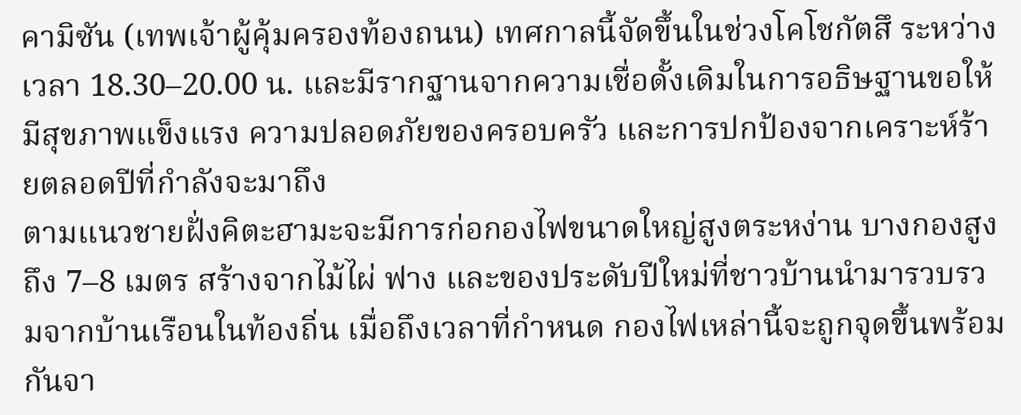คามิซัน (เทพเจ้าผู้คุ้มครองท้องถนน) เทศกาลนี้จัดขึ้นในช่วงโคโชกัตสึ ระหว่างเวลา 18.30–20.00 น. และมีรากฐานจากความเชื่อดั้งเดิมในการอธิษฐานขอให้มีสุขภาพแข็งแรง ความปลอดภัยของครอบครัว และการปกป้องจากเคราะห์ร้ายตลอดปีที่กำลังจะมาถึง
ตามแนวชายฝั่งคิตะฮามะจะมีการก่อกองไฟขนาดใหญ่สูงตระหง่าน บางกองสูงถึง 7–8 เมตร สร้างจากไม้ไผ่ ฟาง และของประดับปีใหม่ที่ชาวบ้านนำมารวบรวมจากบ้านเรือนในท้องถิ่น เมื่อถึงเวลาที่กำหนด กองไฟเหล่านี้จะถูกจุดขึ้นพร้อมกันจา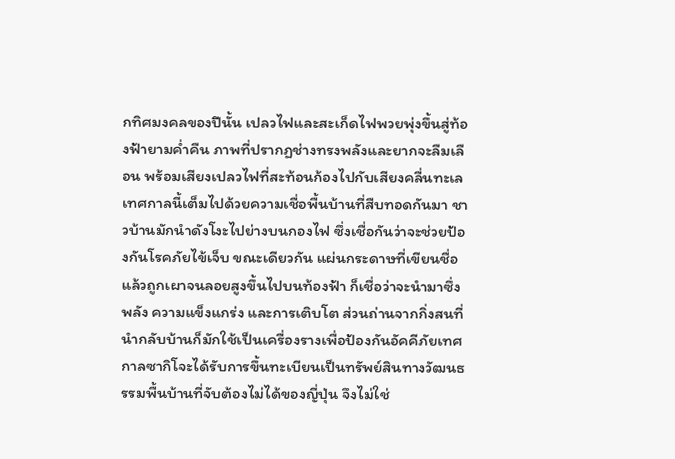กทิศมงคลของปีนั้น เปลวไฟและสะเก็ดไฟพวยพุ่งขึ้นสู่ท้องฟ้ายามค่ำคืน ภาพที่ปรากฏช่างทรงพลังและยากจะลืมเลือน พร้อมเสียงเปลวไฟที่สะท้อนก้องไปกับเสียงคลื่นทะเล
เทศกาลนี้เต็มไปด้วยความเชื่อพื้นบ้านที่สืบทอดกันมา ชาวบ้านมักนำดังโงะไปย่างบนกองไฟ ซึ่งเชื่อกันว่าจะช่วยป้องกันโรคภัยไข้เจ็บ ขณะเดียวกัน แผ่นกระดาษที่เขียนชื่อแล้วถูกเผาจนลอยสูงขึ้นไปบนท้องฟ้า ก็เชื่อว่าจะนำมาซึ่งพลัง ความแข็งแกร่ง และการเติบโต ส่วนถ่านจากกิ่งสนที่นำกลับบ้านก็มักใช้เป็นเครื่องรางเพื่อป้องกันอัคคีภัยเทศกาลซากิโจะได้รับการขึ้นทะเบียนเป็นทรัพย์สินทางวัฒนธรรมพื้นบ้านที่จับต้องไม่ได้ของญี่ปุ่น จึงไม่ใช่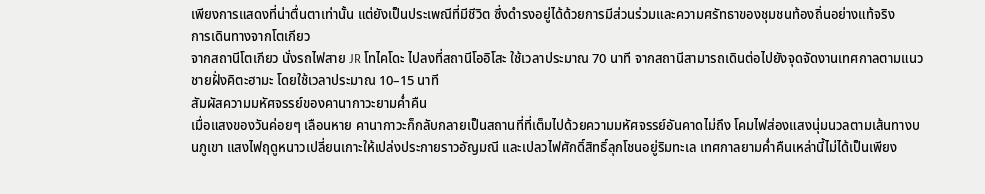เพียงการแสดงที่น่าตื่นตาเท่านั้น แต่ยังเป็นประเพณีที่มีชีวิต ซึ่งดำรงอยู่ได้ด้วยการมีส่วนร่วมและความศรัทธาของชุมชนท้องถิ่นอย่างแท้จริง
การเดินทางจากโตเกียว
จากสถานีโตเกียว นั่งรถไฟสาย JR โทไคโดะ ไปลงที่สถานีโออิโสะ ใช้เวลาประมาณ 70 นาที จากสถานีสามารถเดินต่อไปยังจุดจัดงานเทศกาลตามแนวชายฝั่งคิตะฮามะ โดยใช้เวลาประมาณ 10–15 นาที
สัมผัสความมหัศจรรย์ของคานากาวะยามค่ำคืน
เมื่อแสงของวันค่อยๆ เลือนหาย คานากาวะก็กลับกลายเป็นสถานที่ที่เต็มไปด้วยความมหัศจรรย์อันคาดไม่ถึง โคมไฟส่องแสงนุ่มนวลตามเส้นทางบนภูเขา แสงไฟฤดูหนาวเปลี่ยนเกาะให้เปล่งประกายราวอัญมณี และเปลวไฟศักดิ์สิทธิ์ลุกโชนอยู่ริมทะเล เทศกาลยามค่ำคืนเหล่านี้ไม่ได้เป็นเพียง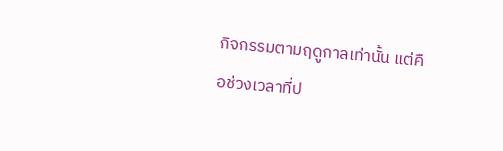กิจกรรมตามฤดูกาลเท่านั้น แต่คือช่วงเวลาที่ป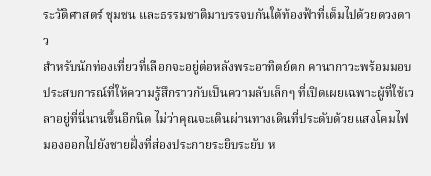ระวัติศาสตร์ ชุมชน และธรรมชาติมาบรรจบกันใต้ท้องฟ้าที่เต็มไปด้วยดวงดาว
สำหรับนักท่องเที่ยวที่เลือกจะอยู่ต่อหลังพระอาทิตย์ตก คานากาวะพร้อมมอบประสบการณ์ที่ให้ความรู้สึกราวกับเป็นความลับเล็กๆ ที่เปิดเผยเฉพาะผู้ที่ใช้เวลาอยู่ที่นี่นานขึ้นอีกนิด ไม่ว่าคุณจะเดินผ่านทางเดินที่ประดับด้วยแสงโคมไฟ มองออกไปยังชายฝั่งที่ส่องประกายระยิบระยับ ห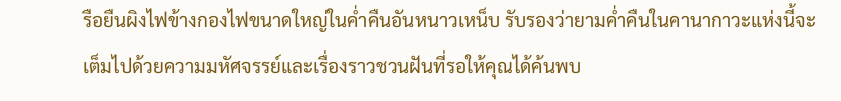รือยืนผิงไฟข้างกองไฟขนาดใหญ่ในค่ำคืนอันหนาวเหน็บ รับรองว่ายามค่ำคืนในคานากาวะแห่งนี้จะเต็มไปด้วยความมหัศจรรย์และเรื่องราวชวนฝันที่รอให้คุณได้ค้นพบ